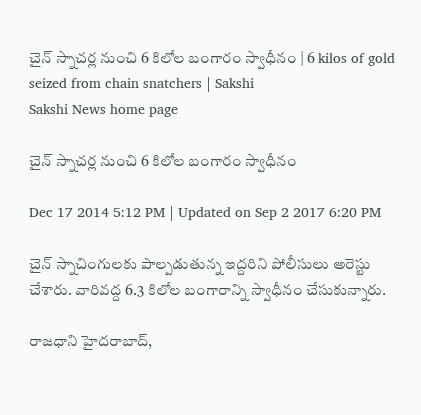చైన్ స్నాచర్ల నుంచి 6 కిలోల బంగారం స్వాధీనం | 6 kilos of gold seized from chain snatchers | Sakshi
Sakshi News home page

చైన్ స్నాచర్ల నుంచి 6 కిలోల బంగారం స్వాధీనం

Dec 17 2014 5:12 PM | Updated on Sep 2 2017 6:20 PM

చైన్ స్నాచింగులకు పాల్పడుతున్న ఇద్దరిని పోలీసులు అరెస్టు చేశారు. వారివద్ద 6.3 కిలోల బంగారాన్ని స్వాధీనం చేసుకున్నారు.

రాజధాని హైదరాబాద్,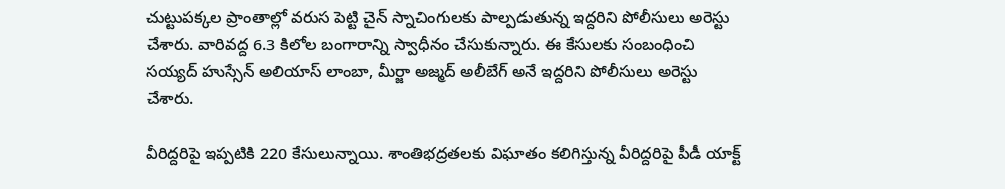చుట్టుపక్కల ప్రాంతాల్లో వరుస పెట్టి చైన్ స్నాచింగులకు పాల్పడుతున్న ఇద్దరిని పోలీసులు అరెస్టు చేశారు. వారివద్ద 6.3 కిలోల బంగారాన్ని స్వాధీనం చేసుకున్నారు. ఈ కేసులకు సంబంధించి సయ్యద్ హుస్సేన్ అలియాస్ లాంబా, మీర్జా అజ్మద్ అలీబేగ్ అనే ఇద్దరిని పోలీసులు అరెస్టు చేశారు.

వీరిద్దరిపై ఇప్పటికి 220 కేసులున్నాయి. శాంతిభద్రతలకు విఘాతం కలిగిస్తున్న వీరిద్దరిపై పీడీ యాక్ట్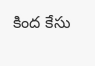కింద కేసు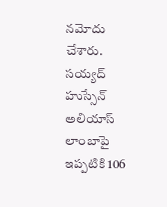నమోదు చేశారు. సయ్యద్ హుస్సేన్ అలియాస్ లాంబాపై ఇప్పటికి 106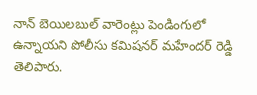నాన్ బెయిలబుల్ వారెంట్లు పెండింగులో ఉన్నాయని పోలీసు కమిషనర్ మహేందర్ రెడ్డి తెలిపారు.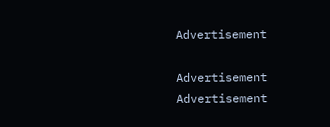Advertisement

Advertisement
Advertisement